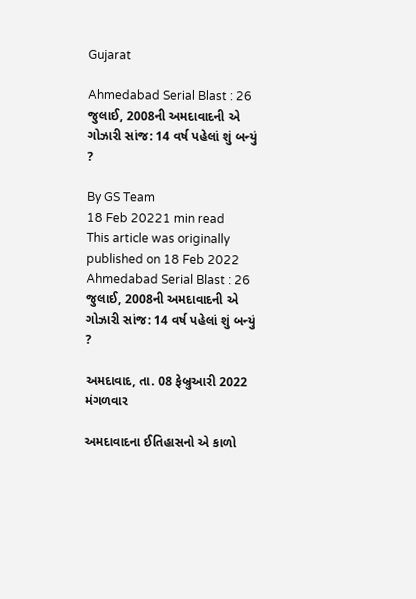Gujarat

Ahmedabad Serial Blast : 26 જુલાઈ, 2008ની અમદાવાદની એ ગોઝારી સાંજ: 14 વર્ષ પહેલાં શું બન્યું ?

By GS Team
18 Feb 20221 min read
This article was originally published on 18 Feb 2022
Ahmedabad Serial Blast : 26 જુલાઈ, 2008ની અમદાવાદની એ ગોઝારી સાંજ: 14 વર્ષ પહેલાં શું બન્યું ?

અમદાવાદ, તા. 08 ફેબ્રુઆરી 2022 મંગળવાર

અમદાવાદના ઈતિહાસનો એ કાળો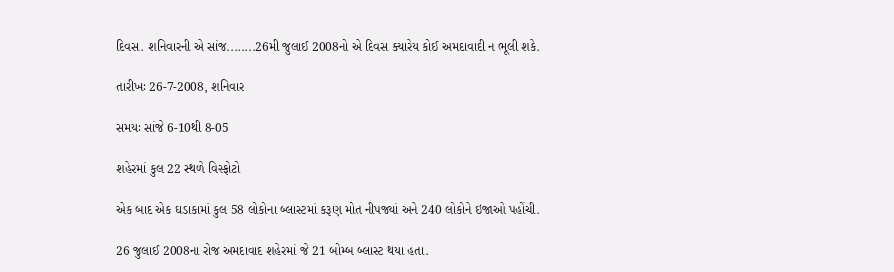દિવસ. શનિવારની એ સાંજ........26મી જુલાઈ 2008નો એ દિવસ ક્યારેય કોઈ અમદાવાદી ન ભૂલી શકે.

તારીખઃ 26-7-2008, શનિવાર

સમયઃ સાંજે 6-10થી 8-05

શહેરમાં કુલ 22 સ્થળે વિસ્ફોટો

એક બાદ એક ઘડાકામાં કુલ 58 લોકોના બ્લાસ્ટમાં કરૂણ મોત નીપજ્યાં અને 240 લોકોને ઇજાઓ પહોંચી.

26 જુલાઈ 2008ના રોજ અમદાવાદ શહેરમાં જે 21 બોમ્બ બ્લાસ્ટ થયા હતા.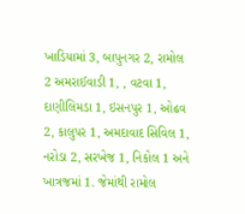ખાડિયામાં 3, બાપુનગર 2, રામોલ 2 અમરાઈવાડી 1, , વટવા 1, દાણીલિમડા 1, ઇસનપુર 1, ઓઢવ 2, કાલુપર 1, અમદાવાદ સિવિલ 1, નરોડા 2, સરખેજ 1, નિકોલ 1 અને ખાત્રજમાં 1. જેમાંથી રામોલ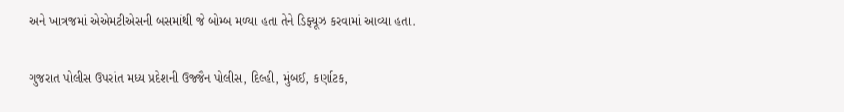અને ખાત્રજમાં એએમટીએસની બસમાંથી જે બોમ્બ મળ્યા હતા તેને ડિફ્યૂઝ કરવામાં આવ્યા હતા.

ગુજરાત પોલીસ ઉપરાંત મધ્ય પ્રદેશની ઉજ્જૈન પોલીસ, દિલ્હી, મુંબઈ, કર્ણાટક,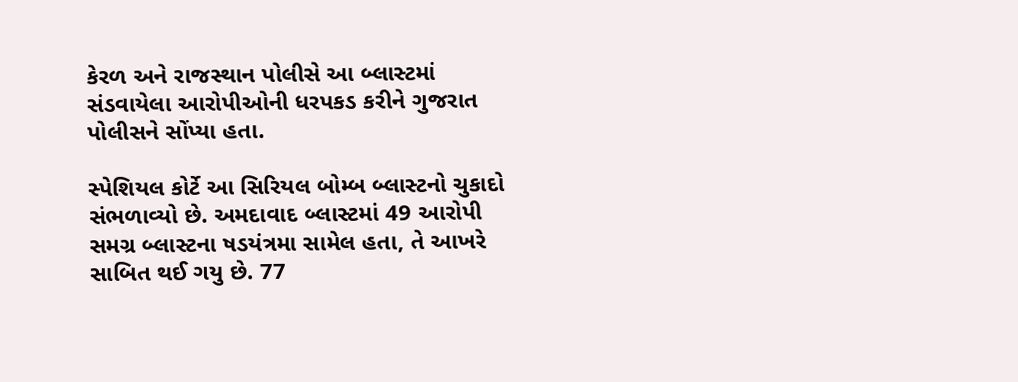કેરળ અને રાજસ્થાન પોલીસે આ બ્લાસ્ટમાં સંડવાયેલા આરોપીઓની ધરપકડ કરીને ગુજરાત પોલીસને સોંપ્યા હતા.

સ્પેશિયલ કોર્ટે આ સિરિયલ બોમ્બ બ્લાસ્ટનો ચુકાદો સંભળાવ્યો છે. અમદાવાદ બ્લાસ્ટમાં 49 આરોપી સમગ્ર બ્લાસ્ટના ષડયંત્રમા સામેલ હતા, તે આખરે સાબિત થઈ ગયુ છે. 77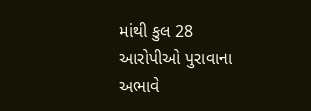માંથી કુલ 28 આરોપીઓ પુરાવાના અભાવે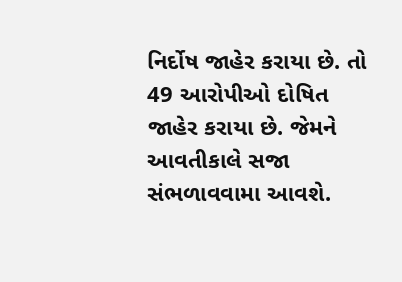નિર્દોષ જાહેર કરાયા છે. તો 49 આરોપીઓ દોષિત જાહેર કરાયા છે. જેમને આવતીકાલે સજા સંભળાવવામા આવશે.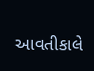આવતીકાલે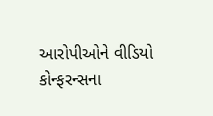આરોપીઓને વીડિયો કોન્ફરન્સના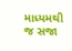માધ્યમથી જ સજા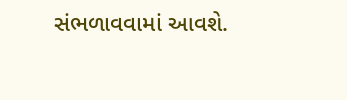સંભળાવવામાં આવશે.